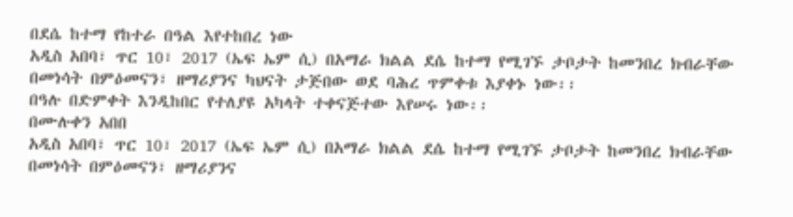በደሴ ከተማ የከተራ በዓል እየተከበረ ነው
አዲስ አበባ፣ ጥር 10፣ 2017 (ኤፍ ኤም ሲ) በአማራ ክልል ደሴ ከተማ የሚገኙ ታቦታት ከመንበረ ክብራቸው በመነሳት በምዕመናን፣ ዘማሪያንና ካህናት ታጅበው ወደ ባሕረ ጥምቀቱ እያቀኑ ነው፡፡
በዓሉ በድምቀት እንዲከበር የተለያዩ አካላት ተቀናጅተው እየሠሩ ነው፡፡
በሙሉቀን አበበ
አዲስ አበባ፣ ጥር 10፣ 2017 (ኤፍ ኤም ሲ) በአማራ ክልል ደሴ ከተማ የሚገኙ ታቦታት ከመንበረ ክብራቸው በመነሳት በምዕመናን፣ ዘማሪያንና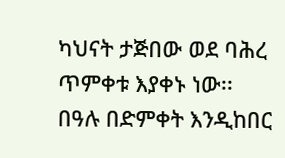ካህናት ታጅበው ወደ ባሕረ ጥምቀቱ እያቀኑ ነው፡፡
በዓሉ በድምቀት እንዲከበር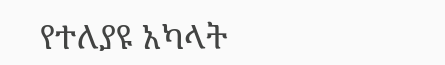የተለያዩ አካላት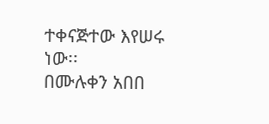ተቀናጅተው እየሠሩ ነው፡፡
በሙሉቀን አበበ